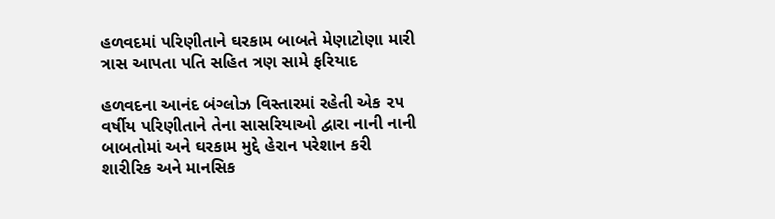હળવદમાં પરિણીતાને ઘરકામ બાબતે મેણાટોણા મારી ત્રાસ આપતા પતિ સહિત ત્રણ સામે ફરિયાદ

હળવદના આનંદ બંગ્લોઝ વિસ્તારમાં રહેતી એક ૨૫ વર્ષીય પરિણીતાને તેના સાસરિયાઓ દ્વારા નાની નાની બાબતોમાં અને ઘરકામ મુદ્દે હેરાન પરેશાન કરી શારીરિક અને માનસિક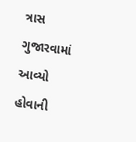ત્રાસ ગુજારવામાં આવ્યો હોવાની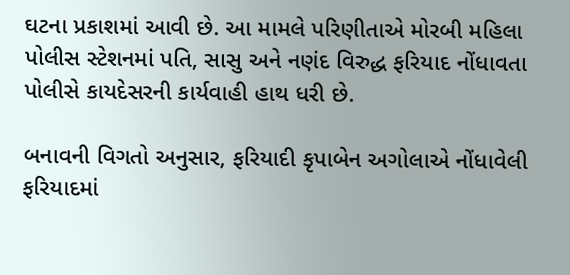ઘટના પ્રકાશમાં આવી છે. આ મામલે પરિણીતાએ મોરબી મહિલા પોલીસ સ્ટેશનમાં પતિ, સાસુ અને નણંદ વિરુદ્ધ ફરિયાદ નોંધાવતા પોલીસે કાયદેસરની કાર્યવાહી હાથ ધરી છે.

બનાવની વિગતો અનુસાર, ફરિયાદી કૃપાબેન અગોલાએ નોંધાવેલી ફરિયાદમાં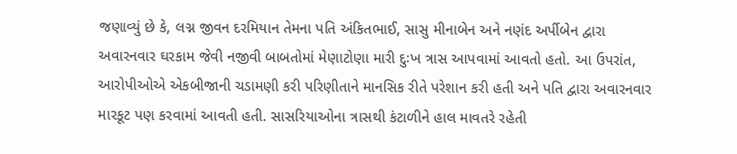જણાવ્યું છે કે, લગ્ન જીવન દરમિયાન તેમના પતિ અંકિતભાઈ, સાસુ મીનાબેન અને નણંદ અર્પીબેન દ્વારા અવારનવાર ઘરકામ જેવી નજીવી બાબતોમાં મેણાટોણા મારી દુઃખ ત્રાસ આપવામાં આવતો હતો. આ ઉપરાંત, આરોપીઓએ એકબીજાની ચડામણી કરી પરિણીતાને માનસિક રીતે પરેશાન કરી હતી અને પતિ દ્વારા અવારનવાર મારકૂટ પણ કરવામાં આવતી હતી. સાસરિયાઓના ત્રાસથી કંટાળીને હાલ માવતરે રહેતી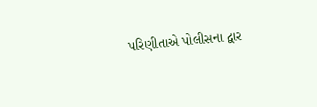પરિણીતાએ પોલીસના દ્વાર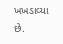ખખડાવ્યા છે.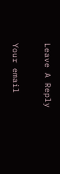Leave A Reply

Your email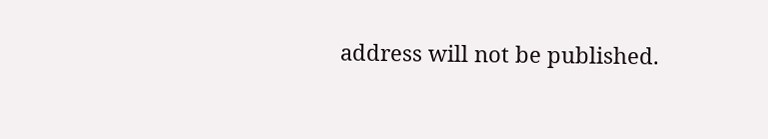address will not be published.